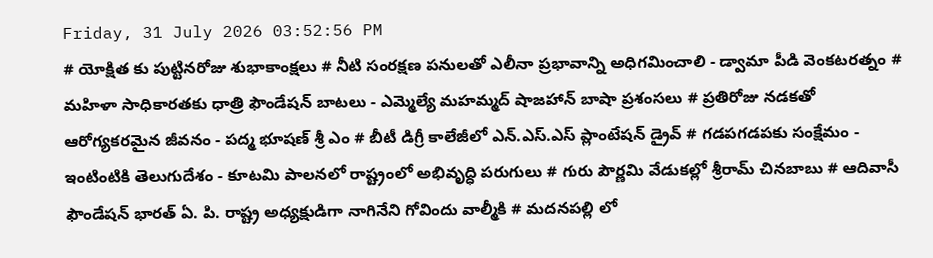Friday, 31 July 2026 03:52:56 PM
# యోక్షిత కు పుట్టినరోజు శుభాకాంక్షలు # నీటి సంరక్షణ పనులతో ఎలీనా ప్రభావాన్ని అధిగమించాలి - డ్వామా పీడి వెంకటరత్నం # మహిళా సాధికారతకు ధాత్రి ఫౌండేషన్ బాటలు - ఎమ్మెల్యే మహమ్మద్ షాజహాన్ బాషా ప్రశంసలు # ప్రతిరోజు నడకతో ఆరోగ్యకరమైన జీవనం - పద్మ భూషణ్ శ్రీ ఎం # బీటీ డిగ్రీ కాలేజీలో ఎన్.ఎస్.ఎస్ ప్లాంటేషన్ డ్రైవ్ # గడపగడపకు సంక్షేమం - ఇంటింటికి తెలుగుదేశం - కూటమి పాలనలో రాష్ట్రంలో అభివృద్ధి పరుగులు # గురు పౌర్ణమి వేడుకల్లో శ్రీరామ్ చినబాబు # ఆదివాసీ ఫౌండేషన్ భారత్ ఏ. పి. రాష్ట్ర అధ్యక్షుడిగా నాగినేని గోవిందు వాల్మీకి # మదనపల్లి లో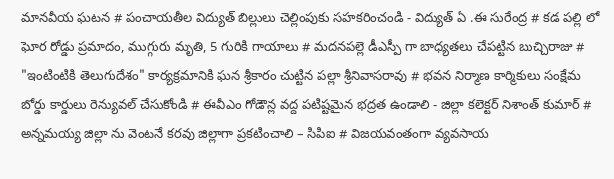మానవీయ ఘటన # పంచాయతీల విద్యుత్ బిల్లులు చెల్లింపుకు సహకరించండి - విద్యుత్ ఏ .ఈ సురేంద్ర # కడ పల్లి లో ఘోర రోడ్డు ప్రమాదం, ముగ్గురు మృతి, 5 గురికి గాయాలు # మదనపల్లె డీఎస్పీ గా బాధ్యతలు చేపట్టిన బుచ్చిరాజు # "ఇంటింటికి తెలుగుదేశం" కార్యక్రమానికి ఘన శ్రీకారం చుట్టిన పల్లా శ్రీనివాసరావు # భవన నిర్మాణ కార్మికులు సంక్షేమ బోర్డు కార్డులు రెన్యువల్ చేసుకోండి # ఈవీఎం గోడౌన్ల వద్ద పటిష్టమైన భద్రత ఉండాలి - జిల్లా కలెక్టర్ నిశాంత్ కుమార్ # అన్నమయ్య జిల్లా ను వెంటనే కరవు జిల్లాగా ప్రకటించాలి – సిపిఐ # విజయవంతంగా వ్యవసాయ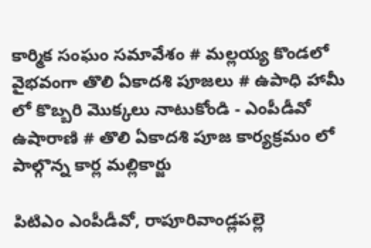కార్మిక సంఘం సమావేశం # మల్లయ్య కొండలో వైభవంగా తొలి ఏకాదశి పూజలు # ఉపాధి హామీ లో కొబ్బరి మొక్కలు నాటుకోండి - ఎంపీడీవో ఉషారాణి # తొలి ఏకాదశి పూజ కార్యక్రమం లో పాల్గొన్న కార్ల మల్లికార్జు

పిటిఎం ఎంపీడీవో, రాపూరివాండ్లపల్లె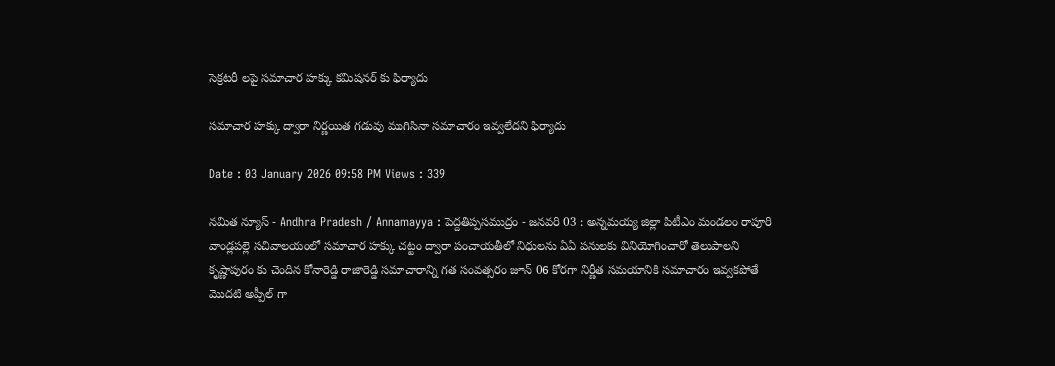సెక్రటరీ లపై సమాచార హక్కు కమిషనర్ కు ఫిర్యాదు

సమాచార హక్కు ద్వారా నిర్ణయిత గడువు ముగిసినా సమాచారం ఇవ్వలేదని ఫిర్యాదు

Date : 03 January 2026 09:58 PM Views : 339

నమిత న్యూస్ - Andhra Pradesh / Annamayya : పెద్దతిప్పసముద్రం - జనవరి 03 : అన్నమయ్య జిల్లా పిటీఎం మండలం రాపూరి వాండ్లపల్లె సచివాలయంలో సమాచార హక్కు చట్టం ద్వారా పంచాయతీలో నిధులను ఏఏ పనులకు వినియోగించారో తెలుపాలని కృష్ణాపురం కు చెందిన కోనారెడ్డి రాజారెడ్డి సమాచారాన్ని గత సంవత్సరం జూన్ 06 కోరగా నిర్ణీత సమయానికి సమాచారం ఇవ్వకపోతే మొదటి అప్పీల్ గా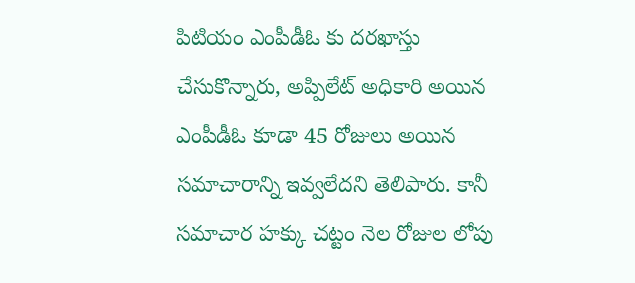పిటియం ఎంపీడీఓ కు దరఖాస్తు చేసుకొన్నారు, అప్పిలేట్ అధికారి అయిన ఎంపీడీఓ కూడా 45 రోజులు అయిన సమాచారాన్ని ఇవ్వలేదని తెలిపారు. కానీ సమాచార హక్కు చట్టం నెల రోజుల లోపు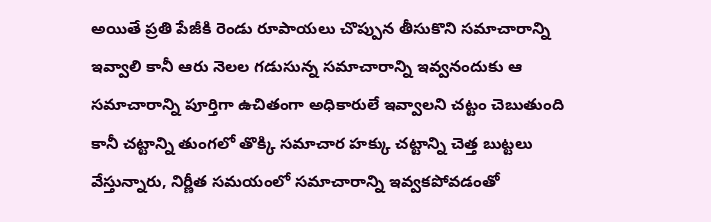అయితే ప్రతి పేజీకి రెండు రూపాయలు చొప్పున తీసుకొని సమాచారాన్ని ఇవ్వాలి కానీ ఆరు నెలల గడుసున్న సమాచారాన్ని ఇవ్వనందుకు ఆ సమాచారాన్ని పూర్తిగా ఉచితంగా అధికారులే ఇవ్వాలని చట్టం చెబుతుంది కానీ చట్టాన్ని తుంగలో తొక్కి సమాచార హక్కు చట్టాన్ని చెత్త బుట్టలు వేస్తున్నారు, నిర్ణీత సమయంలో సమాచారాన్ని ఇవ్వకపోవడంతో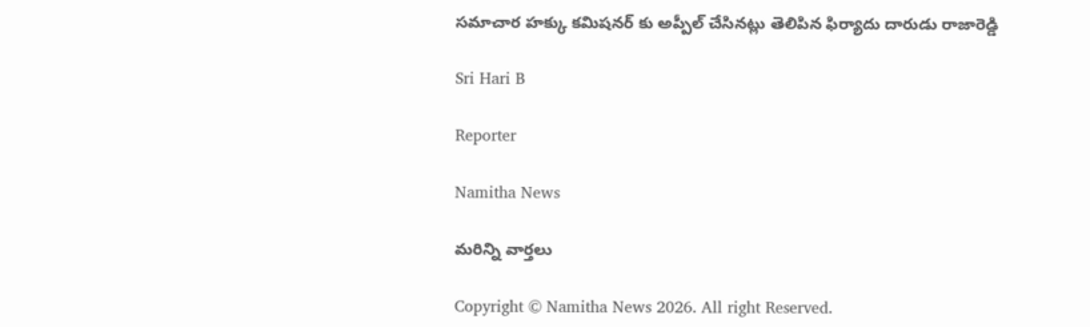సమాచార హక్కు కమిషనర్ కు అప్పీల్ చేసినట్లు తెలిపిన ఫిర్యాదు దారుడు రాజారెడ్డి

Sri Hari B

Reporter

Namitha News

మరిన్ని వార్తలు

Copyright © Namitha News 2026. All right Reserved.